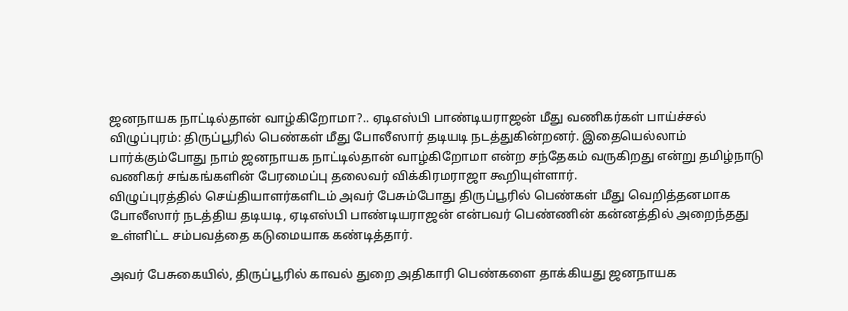ஜனநாயக நாட்டில்தான் வாழ்கிறோமா?.. ஏடிஎஸ்பி பாண்டியராஜன் மீது வணிகர்கள் பாய்ச்சல்
விழுப்புரம்: திருப்பூரில் பெண்கள் மீது போலீஸார் தடியடி நடத்துகின்றனர். இதையெல்லாம் பார்க்கும்போது நாம் ஜனநாயக நாட்டில்தான் வாழ்கிறோமா என்ற சந்தேகம் வருகிறது என்று தமிழ்நாடு வணிகர் சங்கங்களின் பேரமைப்பு தலைவர் விக்கிரமராஜா கூறியுள்ளார்.
விழுப்புரத்தில் செய்தியாளர்களிடம் அவர் பேசும்போது திருப்பூரில் பெண்கள் மீது வெறித்தனமாக போலீஸார் நடத்திய தடியடி, ஏடிஎஸ்பி பாண்டியராஜன் என்பவர் பெண்ணின் கன்னத்தில் அறைந்தது உள்ளிட்ட சம்பவத்தை கடுமையாக கண்டித்தார்.

அவர் பேசுகையில், திருப்பூரில் காவல் துறை அதிகாரி பெண்களை தாக்கியது ஜனநாயக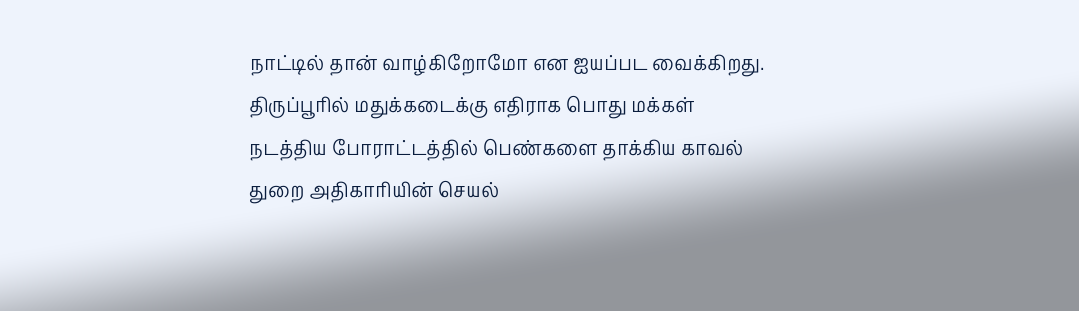நாட்டில் தான் வாழ்கிறோமோ என ஐயப்பட வைக்கிறது.
திருப்பூரில் மதுக்கடைக்கு எதிராக பொது மக்கள் நடத்திய போராட்டத்தில் பெண்களை தாக்கிய காவல் துறை அதிகாரியின் செயல்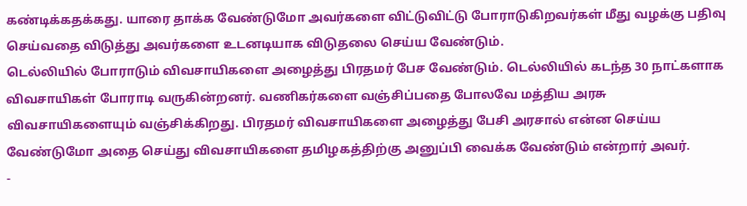கண்டிக்கதக்கது. யாரை தாக்க வேண்டுமோ அவர்களை விட்டுவிட்டு போராடுகிறவர்கள் மீது வழக்கு பதிவு செய்வதை விடுத்து அவர்களை உடனடியாக விடுதலை செய்ய வேண்டும்.
டெல்லியில் போராடும் விவசாயிகளை அழைத்து பிரதமர் பேச வேண்டும். டெல்லியில் கடந்த 30 நாட்களாக விவசாயிகள் போராடி வருகின்றனர். வணிகர்களை வஞ்சிப்பதை போலவே மத்திய அரசு விவசாயிகளையும் வஞ்சிக்கிறது. பிரதமர் விவசாயிகளை அழைத்து பேசி அரசால் என்ன செய்ய வேண்டுமோ அதை செய்து விவசாயிகளை தமிழகத்திற்கு அனுப்பி வைக்க வேண்டும் என்றார் அவர்.
-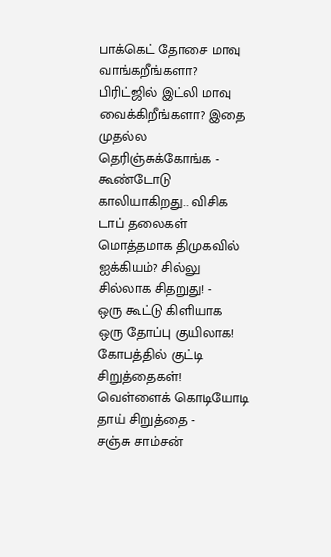பாக்கெட் தோசை மாவு வாங்கறீங்களா? பிரிட்ஜில் இட்லி மாவு வைக்கிறீங்களா? இதை முதல்ல தெரிஞ்சுக்கோங்க -
கூண்டோடு காலியாகிறது.. விசிக டாப் தலைகள் மொத்தமாக திமுகவில் ஐக்கியம்? சில்லு சில்லாக சிதறுது! -
ஒரு கூட்டு கிளியாக ஒரு தோப்பு குயிலாக! கோபத்தில் குட்டி சிறுத்தைகள்! வெள்ளைக் கொடியோடி தாய் சிறுத்தை -
சஞ்சு சாம்சன்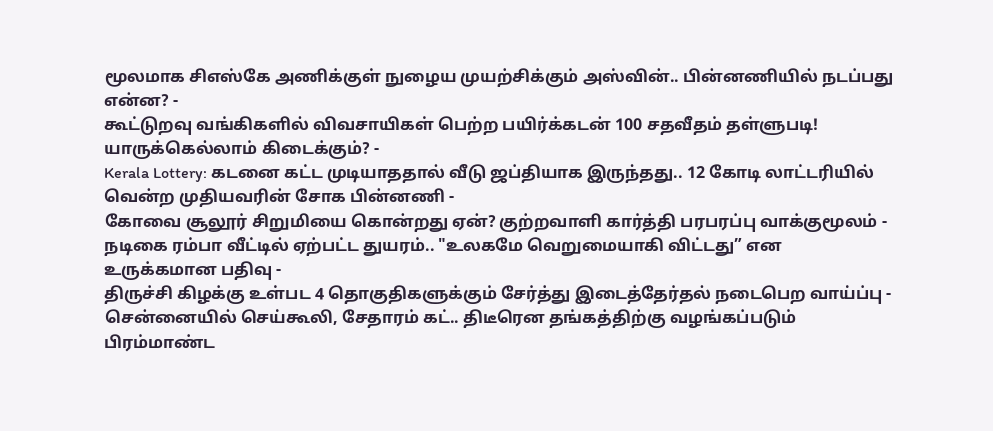மூலமாக சிஎஸ்கே அணிக்குள் நுழைய முயற்சிக்கும் அஸ்வின்.. பின்னணியில் நடப்பது என்ன? -
கூட்டுறவு வங்கிகளில் விவசாயிகள் பெற்ற பயிர்க்கடன் 100 சதவீதம் தள்ளுபடி! யாருக்கெல்லாம் கிடைக்கும்? -
Kerala Lottery: கடனை கட்ட முடியாததால் வீடு ஜப்தியாக இருந்தது.. 12 கோடி லாட்டரியில் வென்ற முதியவரின் சோக பின்னணி -
கோவை சூலூர் சிறுமியை கொன்றது ஏன்? குற்றவாளி கார்த்தி பரபரப்பு வாக்குமூலம் -
நடிகை ரம்பா வீட்டில் ஏற்பட்ட துயரம்.. "உலகமே வெறுமையாகி விட்டது” என உருக்கமான பதிவு -
திருச்சி கிழக்கு உள்பட 4 தொகுதிகளுக்கும் சேர்த்து இடைத்தேர்தல் நடைபெற வாய்ப்பு -
சென்னையில் செய்கூலி, சேதாரம் கட்.. திடீரென தங்கத்திற்கு வழங்கப்படும் பிரம்மாண்ட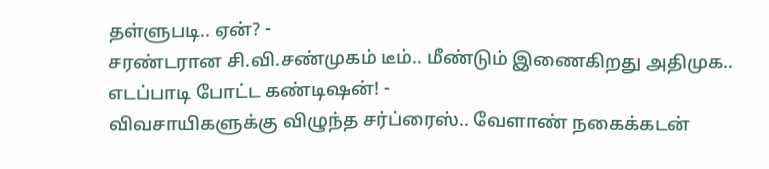தள்ளுபடி.. ஏன்? -
சரண்டரான சி.வி.சண்முகம் டீம்.. மீண்டும் இணைகிறது அதிமுக.. எடப்பாடி போட்ட கண்டிஷன்! -
விவசாயிகளுக்கு விழுந்த சர்ப்ரைஸ்.. வேளாண் நகைக்கடன்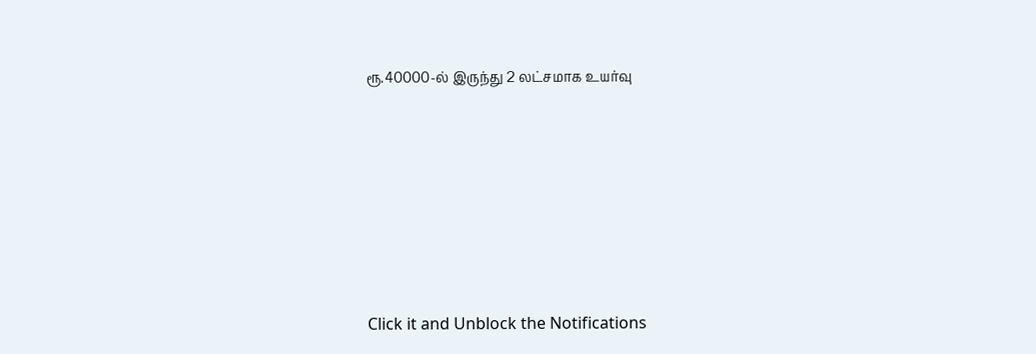ரூ.40000-ல் இருந்து 2 லட்சமாக உயர்வு












Click it and Unblock the Notifications